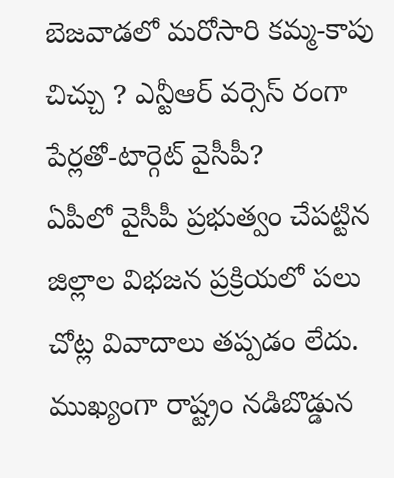బెజవాడలో మరోసారి కమ్మ-కాపు చిచ్చు ? ఎన్టీఆర్ వర్సెస్ రంగా పేర్లతో-టార్గెట్ వైసీపీ?
ఏపీలో వైసీపీ ప్రభుత్వం చేపట్టిన జిల్లాల విభజన ప్రక్రియలో పలు చోట్ల వివాదాలు తప్పడం లేదు. ముఖ్యంగా రాష్ట్రం నడిబొడ్డున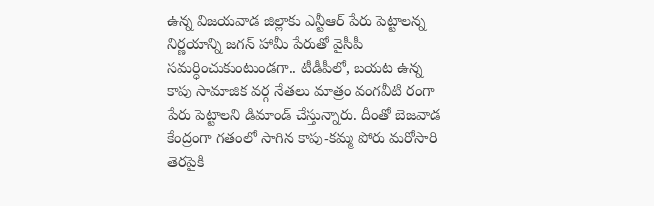ఉన్న విజయవాడ జిల్లాకు ఎన్టీఆర్ పేరు పెట్టాలన్న నిర్ణయాన్ని జగన్ హామీ పేరుతో వైసీపీ సమర్ధించుకుంటుండగా.. టీడీపీలో, బయట ఉన్న కాపు సామాజిక వర్గ నేతలు మాత్రం వంగవీటి రంగా పేరు పెట్టాలని డిమాండ్ చేస్తున్నారు. దీంతో బెజవాడ కేంద్రంగా గతంలో సాగిన కాపు-కమ్మ పోరు మరోసారి తెరపైకి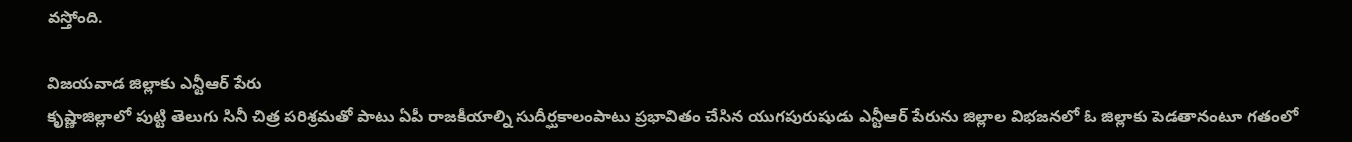వస్తోంది.

విజయవాడ జిల్లాకు ఎన్టీఆర్ పేరు
కృష్ణాజిల్లాలో పుట్టి తెలుగు సినీ చిత్ర పరిశ్రమతో పాటు ఏపీ రాజకీయాల్ని సుదీర్ఘకాలంపాటు ప్రభావితం చేసిన యుగపురుషుడు ఎన్టీఆర్ పేరును జిల్లాల విభజనలో ఓ జిల్లాకు పెడతానంటూ గతంలో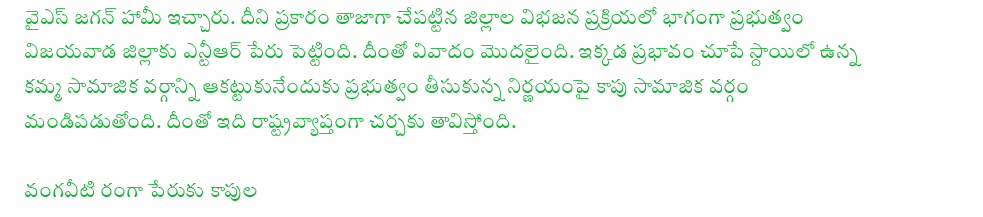వైఎస్ జగన్ హామీ ఇచ్చారు. దీని ప్రకారం తాజాగా చేపట్టిన జిల్లాల విభజన ప్రక్రియలో భాగంగా ప్రభుత్వం విజయవాడ జిల్లాకు ఎన్టీఆర్ పేరు పెట్టింది. దీంతో వివాదం మొదలైంది. ఇక్కడ ప్రభావం చూపే స్దాయిలో ఉన్న కమ్మ సామాజిక వర్గాన్ని ఆకట్టుకునేందుకు ప్రభుత్వం తీసుకున్న నిర్ణయంపై కాపు సామాజిక వర్గం మండిపడుతోంది. దీంతో ఇది రాష్ట్రవ్యాప్తంగా చర్చకు తావిస్తోంది.

వంగవీటి రంగా పేరుకు కాపుల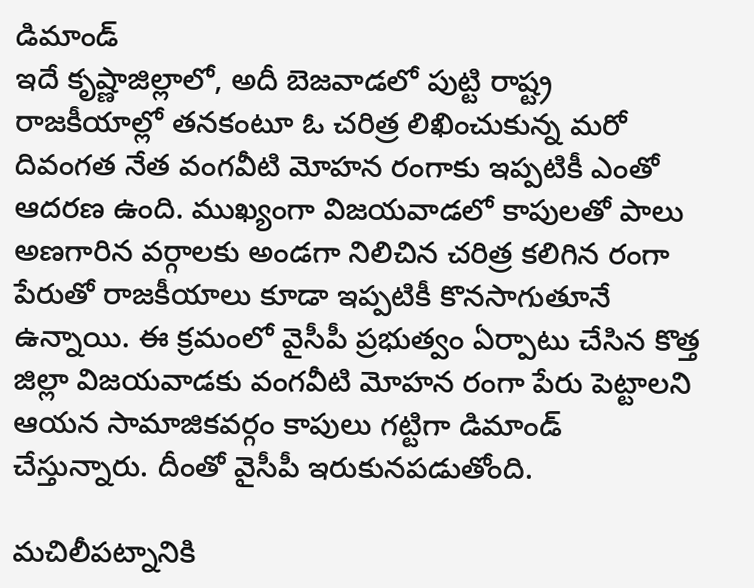డిమాండ్
ఇదే కృష్ణాజిల్లాలో, అదీ బెజవాడలో పుట్టి రాష్ట్ర రాజకీయాల్లో తనకంటూ ఓ చరిత్ర లిఖించుకున్న మరో దివంగత నేత వంగవీటి మోహన రంగాకు ఇప్పటికీ ఎంతో ఆదరణ ఉంది. ముఖ్యంగా విజయవాడలో కాపులతో పాలు అణగారిన వర్గాలకు అండగా నిలిచిన చరిత్ర కలిగిన రంగా పేరుతో రాజకీయాలు కూడా ఇప్పటికీ కొనసాగుతూనే ఉన్నాయి. ఈ క్రమంలో వైసీపీ ప్రభుత్వం ఏర్పాటు చేసిన కొత్త జిల్లా విజయవాడకు వంగవీటి మోహన రంగా పేరు పెట్టాలని ఆయన సామాజికవర్గం కాపులు గట్టిగా డిమాండ్ చేస్తున్నారు. దీంతో వైసీపీ ఇరుకునపడుతోంది.

మచిలీపట్నానికి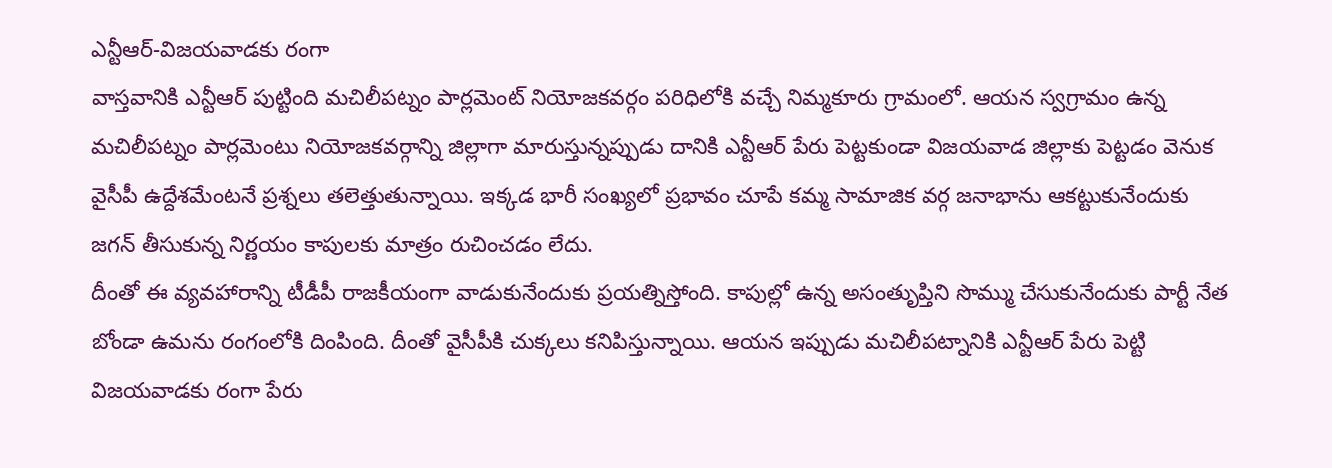ఎన్టీఆర్-విజయవాడకు రంగా
వాస్తవానికి ఎన్టీఆర్ పుట్టింది మచిలీపట్నం పార్లమెంట్ నియోజకవర్గం పరిధిలోకి వచ్చే నిమ్మకూరు గ్రామంలో. ఆయన స్వగ్రామం ఉన్న మచిలీపట్నం పార్లమెంటు నియోజకవర్గాన్ని జిల్లాగా మారుస్తున్నప్పుడు దానికి ఎన్టీఆర్ పేరు పెట్టకుండా విజయవాడ జిల్లాకు పెట్టడం వెనుక వైసీపీ ఉద్దేశమేంటనే ప్రశ్నలు తలెత్తుతున్నాయి. ఇక్కడ భారీ సంఖ్యలో ప్రభావం చూపే కమ్మ సామాజిక వర్గ జనాభాను ఆకట్టుకునేందుకు జగన్ తీసుకున్న నిర్ణయం కాపులకు మాత్రం రుచించడం లేదు.
దీంతో ఈ వ్యవహారాన్ని టీడీపీ రాజకీయంగా వాడుకునేందుకు ప్రయత్నిస్తోంది. కాపుల్లో ఉన్న అసంతృుప్తిని సొమ్ము చేసుకునేందుకు పార్టీ నేత బోండా ఉమను రంగంలోకి దింపింది. దీంతో వైసీపీకి చుక్కలు కనిపిస్తున్నాయి. ఆయన ఇప్పుడు మచిలీపట్నానికి ఎన్టీఆర్ పేరు పెట్టి విజయవాడకు రంగా పేరు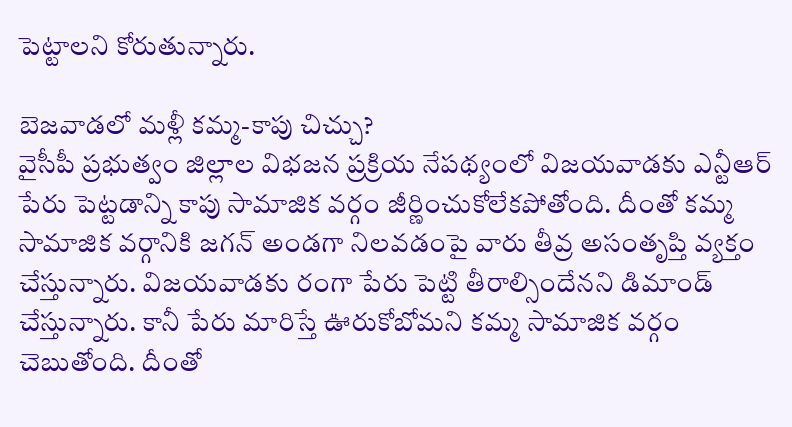పెట్టాలని కోరుతున్నారు.

బెజవాడలో మళ్లీ కమ్మ-కాపు చిచ్చు?
వైసీపీ ప్రభుత్వం జిల్లాల విభజన ప్రక్రియ నేపథ్యంలో విజయవాడకు ఎన్టీఆర్ పేరు పెట్టడాన్ని కాపు సామాజిక వర్గం జీర్ణించుకోలేకపోతోంది. దీంతో కమ్మ సామాజిక వర్గానికి జగన్ అండగా నిలవడంపై వారు తీవ్ర అసంతృప్తి వ్యక్తం చేస్తున్నారు. విజయవాడకు రంగా పేరు పెట్టి తీరాల్సిందేనని డిమాండ్ చేస్తున్నారు. కానీ పేరు మారిస్తే ఊరుకోబోమని కమ్మ సామాజిక వర్గం చెబుతోంది. దీంతో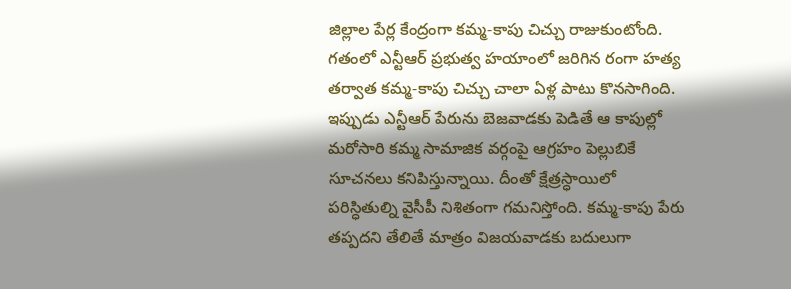జిల్లాల పేర్ల కేంద్రంగా కమ్మ-కాపు చిచ్చు రాజుకుంటోంది.
గతంలో ఎన్టీఆర్ ప్రభుత్వ హయాంలో జరిగిన రంగా హత్య తర్వాత కమ్మ-కాపు చిచ్చు చాలా ఏళ్ల పాటు కొనసాగింది. ఇప్పుడు ఎన్టీఆర్ పేరును బెజవాడకు పెడితే ఆ కాపుల్లో మరోసారి కమ్మ సామాజిక వర్గంపై ఆగ్రహం పెల్లుబికే సూచనలు కనిపిస్తున్నాయి. దీంతో క్షేత్రస్ధాయిలో పరిస్ధితుల్ని వైసీపీ నిశితంగా గమనిస్తోంది. కమ్మ-కాపు పేరు తప్పదని తేలితే మాత్రం విజయవాడకు బదులుగా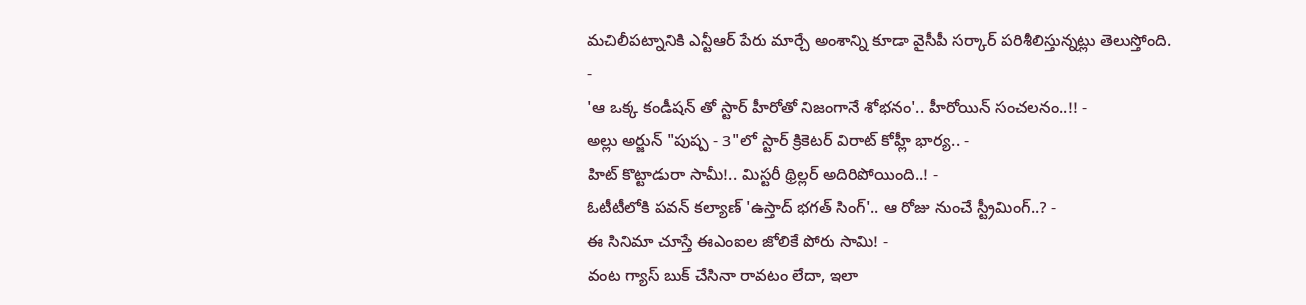మచిలీపట్నానికి ఎన్టీఆర్ పేరు మార్చే అంశాన్ని కూడా వైసీపీ సర్కార్ పరిశీలిస్తున్నట్లు తెలుస్తోంది.
-
'ఆ ఒక్క కండీషన్ తో స్టార్ హీరోతో నిజంగానే శోభనం'.. హీరోయిన్ సంచలనం..!! -
అల్లు అర్జున్ "పుష్ప - 3"లో స్టార్ క్రికెటర్ విరాట్ కోహ్లీ భార్య.. -
హిట్ కొట్టాడురా సామీ!.. మిస్టరీ థ్రిల్లర్ అదిరిపోయింది..! -
ఓటీటీలోకి పవన్ కల్యాణ్ 'ఉస్తాద్ భగత్ సింగ్'.. ఆ రోజు నుంచే స్ట్రీమింగ్..? -
ఈ సినిమా చూస్తే ఈఎంఐల జోలికే పోరు సామి! -
వంట గ్యాస్ బుక్ చేసినా రావటం లేదా, ఇలా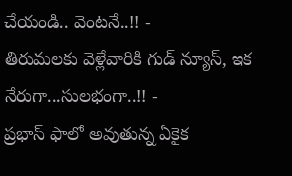చేయండి.. వెంటనే..!! -
తిరుమలకు వెళ్లేవారికి గుడ్ న్యూస్, ఇక నేరుగా...సులభంగా..!! -
ప్రభాస్ ఫాలో అవుతున్న ఏకైక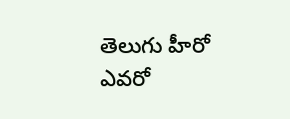తెలుగు హీరో ఎవరో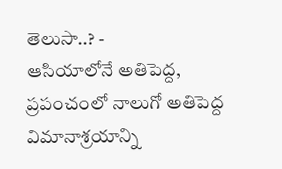తెలుసా..? -
ఆసియాలోనే అతిపెద్ద, ప్రపంచంలో నాలుగో అతిపెద్ద విమానాశ్రయాన్ని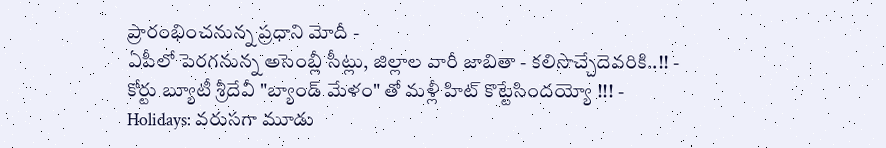ప్రారంభించనున్న ప్రధాని మోదీ -
ఏపీలో పెరగనున్న అసెంబ్లీ సీట్లు, జిల్లాల వారీ జాబితా - కలిసొచ్చేదెవరికి..!! -
కోర్టు బ్యూటీ శ్రీదేవీ "బ్యాండ్ మేళం" తో మళ్లీ హిట్ కొట్టేసిందయ్యో !!! -
Holidays: వరుసగా మూడు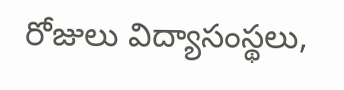రోజులు విద్యాసంస్థలు,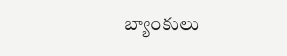బ్యాంకులు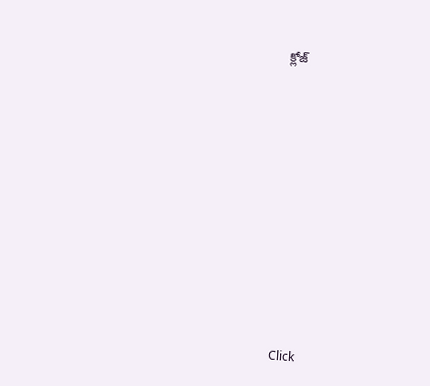క్లోజ్












Click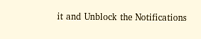it and Unblock the Notifications